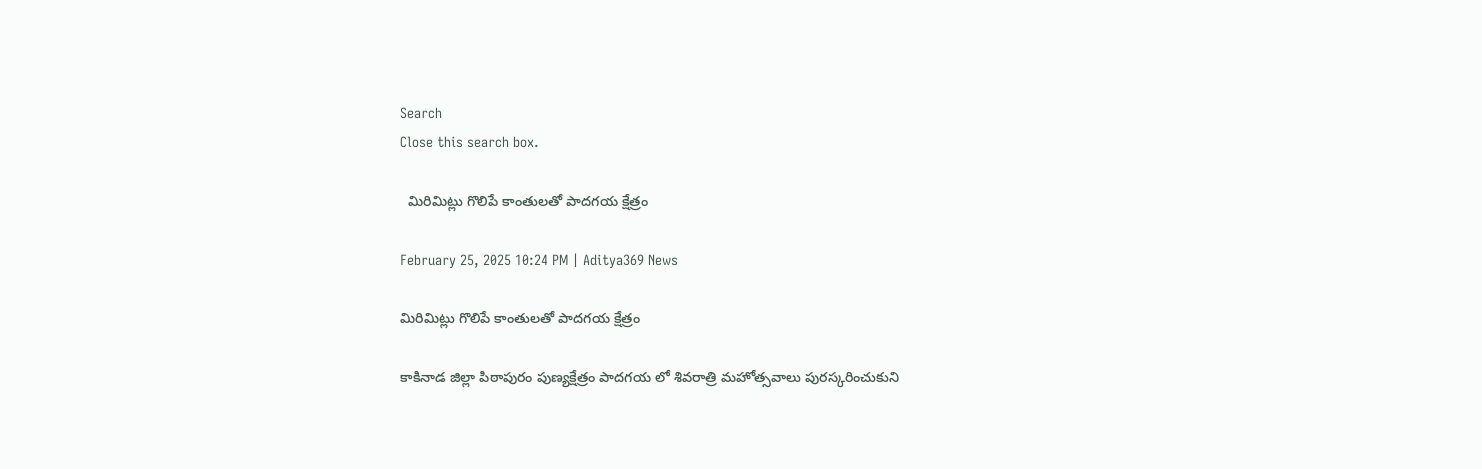Search
Close this search box.

  మిరిమిట్లు గొలిపే కాంతులతో పాదగయ క్షేత్రం

February 25, 2025 10:24 PM | Aditya369 News

మిరిమిట్లు గొలిపే కాంతులతో పాదగయ క్షేత్రం

కాకినాడ జిల్లా పిఠాపురం పుణ్యక్షేత్రం పాదగయ లో శివరాత్రి మహోత్సవాలు పురస్కరించుకుని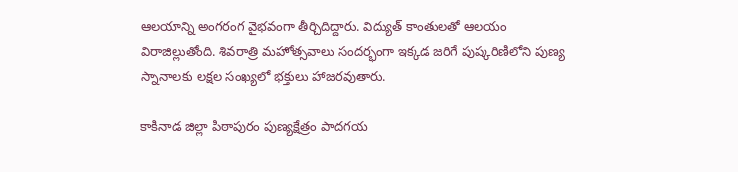ఆలయాన్ని అంగరంగ వైభవంగా తీర్చిదిద్దారు. విద్యుత్ కాంతులతో ఆలయం విరాజిల్లుతోంది. శివరాత్రి మహోత్సవాలు సందర్భంగా ఇక్కడ జరిగే పుష్కరిణిలోని పుణ్య స్నానాలకు లక్షల సంఖ్యలో భక్తులు హాజరవుతారు.

కాకినాడ జిల్లా పిఠాపురం పుణ్యక్షేత్రం పాదగయ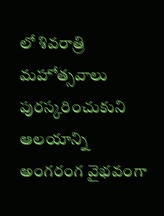లో శివరాత్రి మహోత్సవాలు పురస్కరించుకుని ఆలయాన్ని అంగరంగ వైభవంగా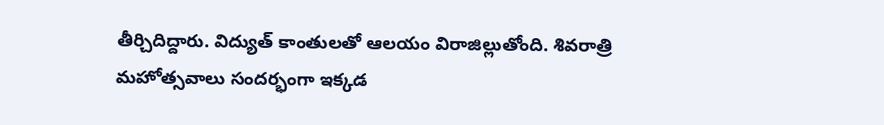తీర్చిదిద్దారు. విద్యుత్ కాంతులతో ఆలయం విరాజిల్లుతోంది. శివరాత్రి మహోత్సవాలు సందర్భంగా ఇక్కడ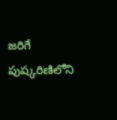జరిగే పుష్కరిణిలోని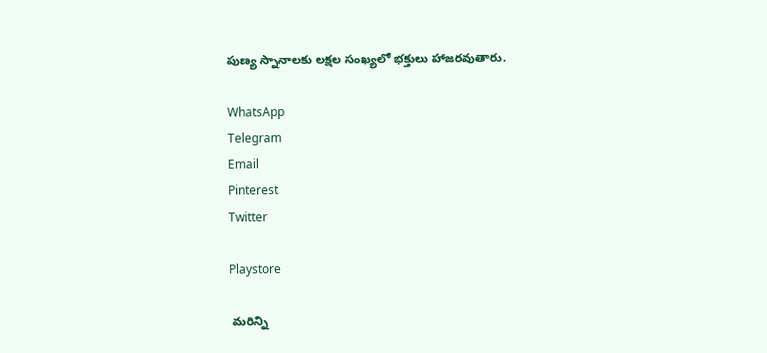పుణ్య స్నానాలకు లక్షల సంఖ్యలో భక్తులు హాజరవుతారు.

WhatsApp
Telegram
Email
Pinterest
Twitter

Playstore

 మరిన్ని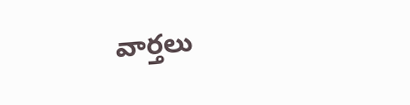వార్తలు